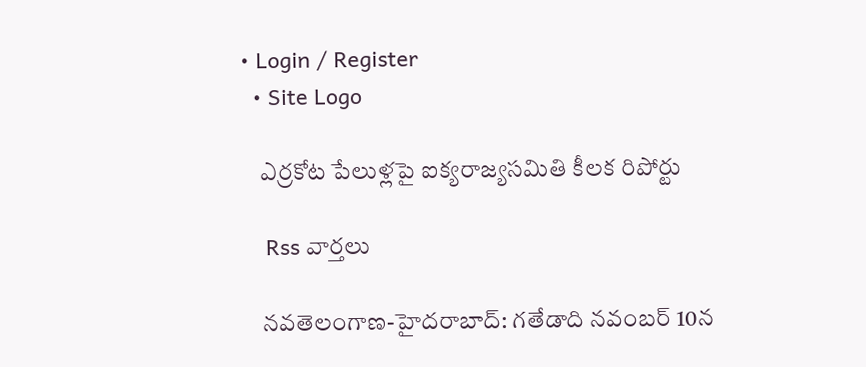• Login / Register
  • Site Logo

    ఎర్రకోట పేలుళ్లపై ఐక్యరాజ్యసమితి కీలక రిపోర్టు

    Rss వార్తలు

    న‌వ‌తెలంగాణ‌-హైద‌రాబాద్‌: గతేడాది నవంబర్ 10న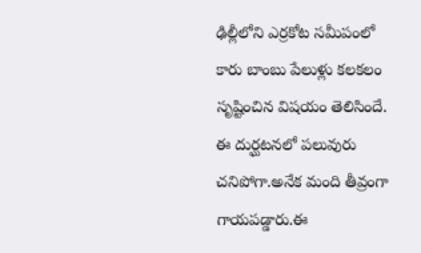ఢిల్లీలోని ఎర్ర‌కోట స‌మీపంలో కారు బాంబు పేలుళ్లు క‌ల‌క‌లం సృష్టించిన విష‌యం తెలిసిందే. ఈ దుర్ఘ‌ట‌న‌లో ప‌లువురు చ‌నిపోగా.అనేక మంది తీవ్రంగా గాయ‌ప‌డ్డారు.ఈ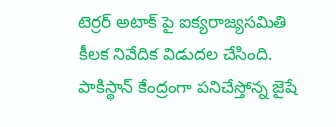టెర్రర్ అటాక్ పై ఐక్యరాజ్యసమితి కీలక నివేదిక విడుదల చేసింది. పాకిస్థాన్ కేంద్రంగా పనిచేస్తోన్న జైషే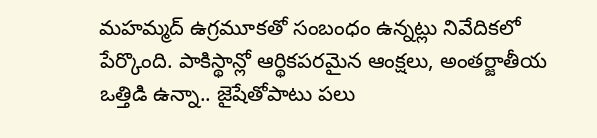మహమ్మద్ ఉగ్రమూకతో సంబంధం ఉన్నట్లు నివేదికలో పేర్కొంది. పాకిస్థాన్లో ఆర్థికపరమైన ఆంక్షలు, అంతర్జాతీయ ఒత్తిడి ఉన్నా.. జైషేతోపాటు పలు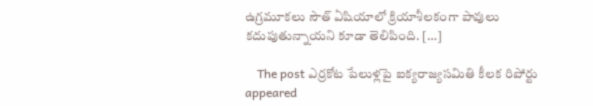ఉగ్రమూకలు సౌత్ ఏషియాలో క్రియాశీలకంగా పావులు కదుపుతున్నాయని కూడా తెలిపింది. […]

    The post ఎర్ర‌కోట పేలుళ్ల‌పై ఐక్యరాజ్య‌స‌మితి కీల‌క రిపోర్టు appeared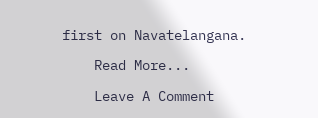first on Navatelangana.

    Read More...

    Leave A Comment